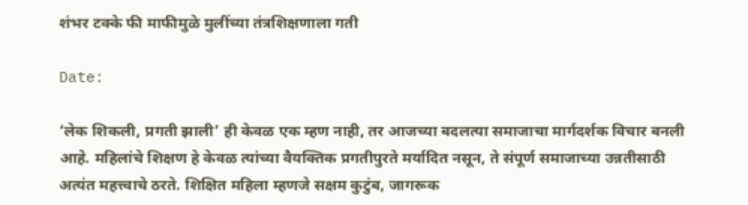शंभर टक्के फी माफीमुळे मुलींच्या तंत्रशिक्षणाला गती

Date:

‘लेक शिकली, प्रगती झाली’ ही केवळ एक म्हण नाही, तर आजच्या बदलत्या समाजाचा मार्गदर्शक विचार बनली आहे. महिलांचे शिक्षण हे केवळ त्यांच्या वैयक्तिक प्रगतीपुरते मर्यादित नसून, ते संपूर्ण समाजाच्या उन्नतीसाठी अत्यंत महत्त्वाचे ठरते. शिक्षित महिला म्हणजे सक्षम कुटुंब, जागरूक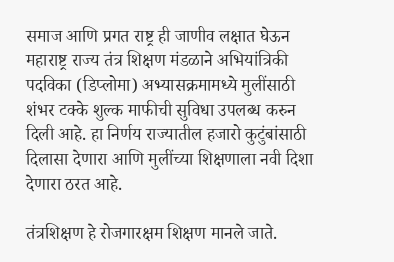समाज आणि प्रगत राष्ट्र ही जाणीव लक्षात घेऊन महाराष्ट्र राज्य तंत्र शिक्षण मंडळाने अभियांत्रिकी पदविका (डिप्लोमा) अभ्यासक्रमामध्ये मुलींसाठी शंभर टक्के शुल्क माफीची सुविधा उपलब्ध करुन दिली आहे. हा निर्णय राज्यातील हजारो कुटुंबांसाठी दिलासा देणारा आणि मुलींच्या शिक्षणाला नवी दिशा देणारा ठरत आहे.

तंत्रशिक्षण हे रोजगारक्षम शिक्षण मानले जाते.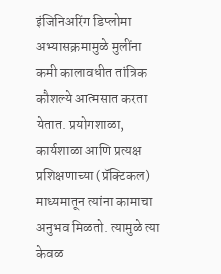इंजिनिअरिंग डिप्लोमा अभ्यासक्रमामुळे मुलींना कमी कालावधीत तांत्रिक कौशल्ये आत्मसात करता येतात. प्रयोगशाळा, कार्यशाळा आणि प्रत्यक्ष प्रशिक्षणाच्या (प्रॅक्टिकल) माध्यमातून त्यांना कामाचा अनुभव मिळतो. त्यामुळे त्या केवळ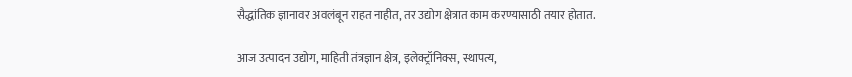सैद्धांतिक ज्ञानावर अवलंबून राहत नाहीत, तर उद्योग क्षेत्रात काम करण्यासाठी तयार होतात.

आज उत्पादन उद्योग, माहिती तंत्रज्ञान क्षेत्र, इलेक्ट्रॉनिक्स, स्थापत्य,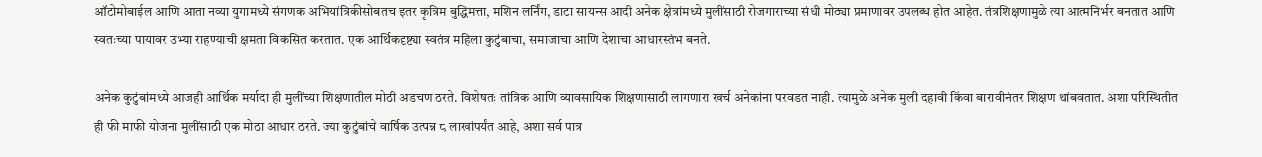ऑटोमोबाईल आणि आता नव्या युगामध्ये संगणक अभियांत्रिकीसोबतच इतर कृत्रिम बुद्धिमत्ता, मशिन लर्निंग, डाटा सायन्स आदी अनेक क्षेत्रांमध्ये मुलींसाठी रोजगाराच्या संधी मोठ्या प्रमाणावर उपलब्ध होत आहेत. तंत्रशिक्षणामुळे त्या आत्मनिर्भर बनतात आणि स्वतःच्या पायावर उभ्या राहण्याची क्षमता विकसित करतात. एक आर्थिकदृष्ट्या स्वतंत्र महिला कुटुंबाचा, समाजाचा आणि देशाचा आधारस्तंभ बनते.

अनेक कुटुंबांमध्ये आजही आर्थिक मर्यादा ही मुलींच्या शिक्षणातील मोठी अडचण ठरते. विशेषतः तांत्रिक आणि व्यावसायिक शिक्षणासाठी लागणारा खर्च अनेकांना परवडत नाही. त्यामुळे अनेक मुली दहावी किंवा बारावीनंतर शिक्षण थांबवतात. अशा परिस्थितीत ही फी माफी योजना मुलींसाठी एक मोठा आधार ठरते. ज्या कुटुंबांचे वार्षिक उत्पन्न ८ लाखांपर्यंत आहे, अशा सर्व पात्र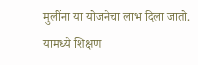मुलींना या योजनेचा लाभ दिला जातो. यामध्ये शिक्षण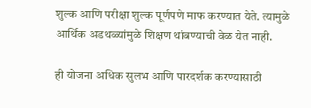शुल्क आणि परीक्षा शुल्क पूर्णपणे माफ करण्यात येते. त्यामुळे आर्थिक अडथळ्यांमुळे शिक्षण थांबण्याची वेळ येत नाही.

ही योजना अधिक सुलभ आणि पारदर्शक करण्यासाठी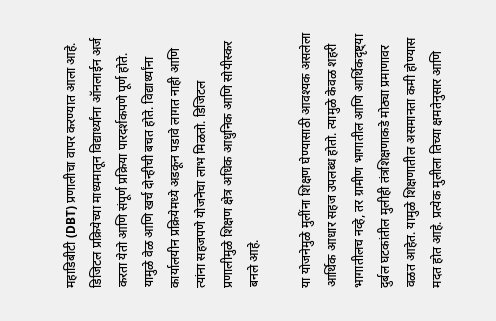महाडिबीटी (DBT) प्रणालीचा वापर करण्यात आला आहे. डिजिटल प्रक्रियेच्या माध्यमातून विद्यार्थ्यांना ऑनलाईन अर्ज करता येतो आणि संपूर्ण प्रक्रिया पारदर्शकपणे पूर्ण होते. यामुळे वेळ आणि खर्च दोन्हीची बचत होते. विद्यार्थ्यांना कार्यालयीन प्रक्रियेमध्ये अडकून पडावे लागत नाही आणि त्यांना सहजपणे योजनेचा लाभ मिळतो. डिजिटल प्रणालीमुळे शिक्षण क्षेत्र अधिक आधुनिक आणि सोयीस्कर बनले आहे.

या योजनेमुळे मुलींना शिक्षण घेण्यासाठी आवश्यक असलेला आर्थिक आधार सहज उपलब्ध होतो. त्यामुळे केवळ शहरी भागातीलच नव्हे, तर ग्रामीण भागातील आणि आर्थिकदृष्ट्या दुर्बल घटकांतील मुलीही तंत्रशिक्षणाकडे मोठ्या प्रमाणावर वळत आहेत. यामुळे शिक्षणातील असमानता कमी होण्यास मदत होत आहे. प्रत्येक मुलीला तिच्या क्षमतेनुसार आणि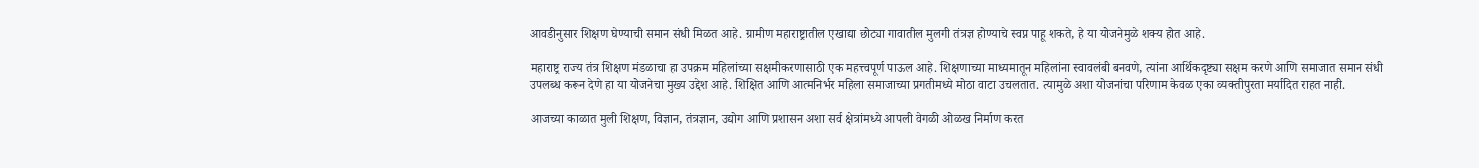आवडीनुसार शिक्षण घेण्याची समान संधी मिळत आहे. ग्रामीण महाराष्ट्रातील एखाद्या छोट्या गावातील मुलगी तंत्रज्ञ होण्याचे स्वप्न पाहू शकते, हे या योजनेमुळे शक्य होत आहे.

महाराष्ट्र राज्य तंत्र शिक्षण मंडळाचा हा उपक्रम महिलांच्या सक्षमीकरणासाठी एक महत्त्वपूर्ण पाऊल आहे. शिक्षणाच्या माध्यमातून महिलांना स्वावलंबी बनवणे, त्यांना आर्थिकदृष्ट्या सक्षम करणे आणि समाजात समान संधी उपलब्ध करून देणे हा या योजनेचा मुख्य उद्देश आहे. शिक्षित आणि आत्मनिर्भर महिला समाजाच्या प्रगतीमध्ये मोठा वाटा उचलतात. त्यामुळे अशा योजनांचा परिणाम केवळ एका व्यक्तीपुरता मर्यादित राहत नाही.

आजच्या काळात मुली शिक्षण, विज्ञान, तंत्रज्ञान, उद्योग आणि प्रशासन अशा सर्व क्षेत्रांमध्ये आपली वेगळी ओळख निर्माण करत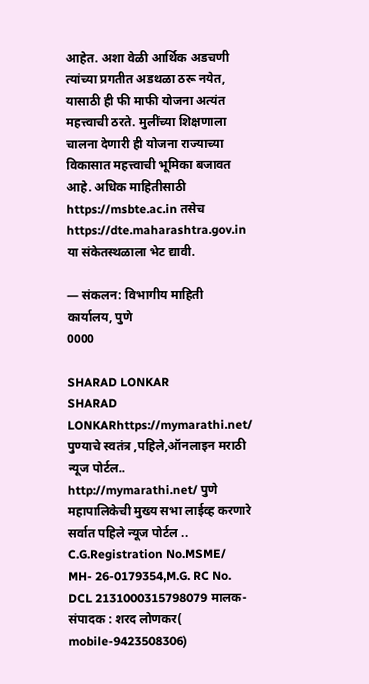आहेत. अशा वेळी आर्थिक अडचणी त्यांच्या प्रगतीत अडथळा ठरू नयेत, यासाठी ही फी माफी योजना अत्यंत महत्त्वाची ठरते. मुलींच्या शिक्षणाला चालना देणारी ही योजना राज्याच्या विकासात महत्त्वाची भूमिका बजावत आहे. अधिक माहितीसाठी https://msbte.ac.in तसेच https://dte.maharashtra.gov.in या संकेतस्थळाला भेट द्यावी.

— संकलन: विभागीय माहिती कार्यालय, पुणे
0000

SHARAD LONKAR
SHARAD LONKARhttps://mymarathi.net/
पुण्याचे स्वतंत्र ,पहिले,ऑनलाइन मराठी न्यूज पोर्टल.. http://mymarathi.net/ पुणे महापालिकेची मुख्य सभा लाईव्ह करणारे सर्वात पहिले न्यूज पोर्टल .. C.G.Registration No.MSME/ MH- 26-0179354,M.G. RC No. DCL 2131000315798079 मालक-संपादक : शरद लोणकर( mobile-9423508306)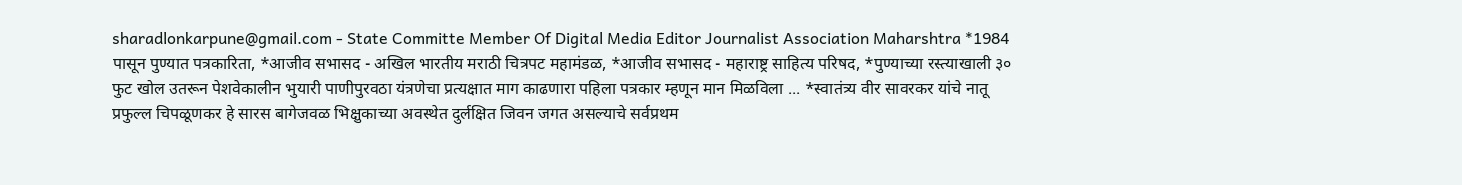sharadlonkarpune@gmail.com - State Committe Member Of Digital Media Editor Journalist Association Maharshtra *1984 पासून पुण्यात पत्रकारिता, *आजीव सभासद - अखिल भारतीय मराठी चित्रपट महामंडळ, *आजीव सभासद - महाराष्ट्र साहित्य परिषद, *पुण्याच्या रस्त्याखाली ३० फुट खोल उतरून पेशवेकालीन भुयारी पाणीपुरवठा यंत्रणेचा प्रत्यक्षात माग काढणारा पहिला पत्रकार म्हणून मान मिळविला ... *स्वातंत्र्य वीर सावरकर यांचे नातू प्रफुल्ल चिपळूणकर हे सारस बागेजवळ भिक्षुकाच्या अवस्थेत दुर्लक्षित जिवन जगत असल्याचे सर्वप्रथम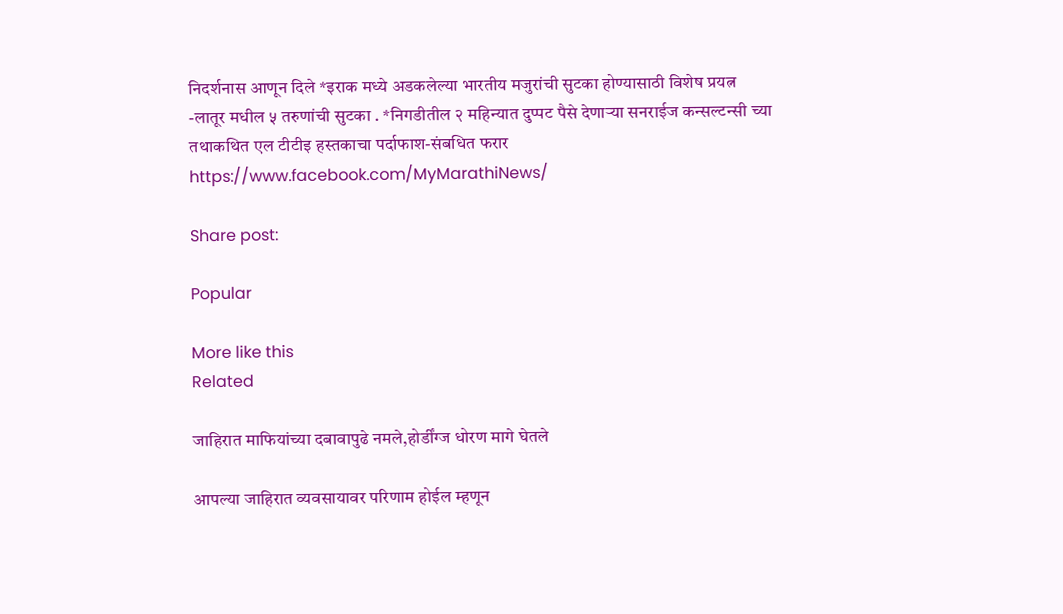निदर्शनास आणून दिले *इराक मध्ये अडकलेल्या भारतीय मजुरांची सुटका होण्यासाठी विशेष प्रयत्न -लातूर मधील ५ तरुणांची सुटका . *निगडीतील २ महिन्यात दुप्पट पैसे देणाऱ्या सनराईज कन्सल्टन्सी च्या तथाकथित एल टीटीइ हस्तकाचा पर्दाफाश-संबधित फरार https://www.facebook.com/MyMarathiNews/

Share post:

Popular

More like this
Related

जाहिरात माफियांच्या दबावापुढे नमले,होर्डींग्ज धोरण मागे घेतले

आपल्या जाहिरात व्यवसायावर परिणाम होईल म्हणून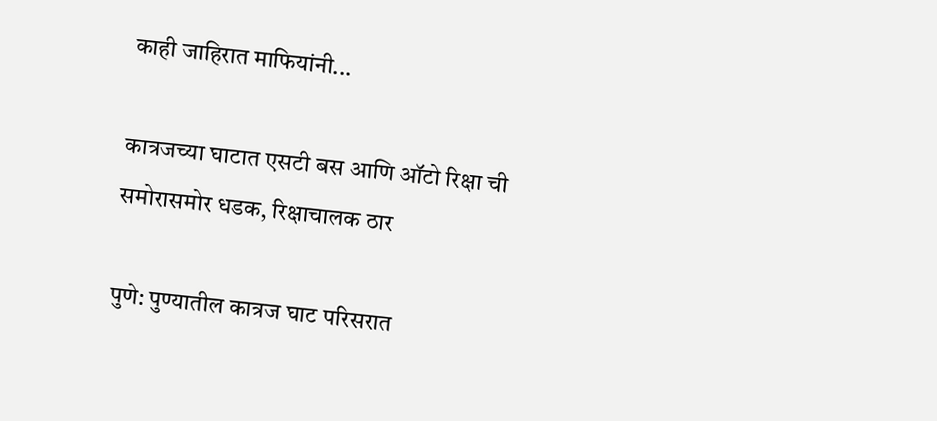काही जाहिरात माफियांनी...

कात्रजच्या घाटात एसटी बस आणि ऑटो रिक्षा ची समोरासमोर धडक, रिक्षाचालक ठार

पुणे: पुण्यातील कात्रज घाट परिसरात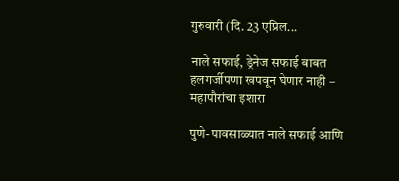गुरुवारी (दि. 23 एप्रिल...

नाले सफाई, ड्रेनेज सफाई बाबत हलगर्जीपणा खपवून घेणार नाही – महापौरांचा इशारा

पुणे- पावसाळ्यात नाले सफाई आणि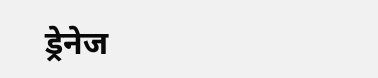ड्रेनेज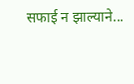सफाई न झाल्याने...